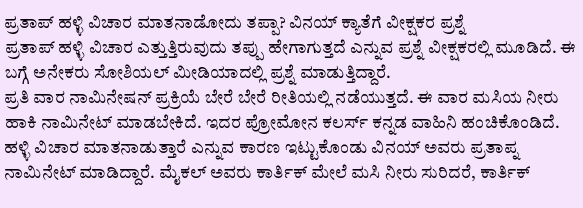ಪ್ರತಾಪ್ ಹಳ್ಳಿ ವಿಚಾರ ಮಾತನಾಡೋದು ತಪ್ಪಾ? ವಿನಯ್ ಕ್ಯಾತೆಗೆ ವೀಕ್ಷಕರ ಪ್ರಶ್ನೆ
ಪ್ರತಾಪ್ ಹಳ್ಳಿ ವಿಚಾರ ಎತ್ತುತ್ತಿರುವುದು ತಪ್ಪು ಹೇಗಾಗುತ್ತದೆ ಎನ್ನುವ ಪ್ರಶ್ನೆ ವೀಕ್ಷಕರಲ್ಲಿ ಮೂಡಿದೆ. ಈ ಬಗ್ಗೆ ಅನೇಕರು ಸೋಶಿಯಲ್ ಮೀಡಿಯಾದಲ್ಲಿ ಪ್ರಶ್ನೆ ಮಾಡುತ್ತಿದ್ದಾರೆ.
ಪ್ರತಿ ವಾರ ನಾಮಿನೇಷನ್ ಪ್ರಕ್ರಿಯೆ ಬೇರೆ ಬೇರೆ ರೀತಿಯಲ್ಲಿ ನಡೆಯುತ್ತದೆ. ಈ ವಾರ ಮಸಿಯ ನೀರು ಹಾಕಿ ನಾಮಿನೇಟ್ ಮಾಡಬೇಕಿದೆ. ಇದರ ಪ್ರೋಮೋನ ಕಲರ್ಸ್ ಕನ್ನಡ ವಾಹಿನಿ ಹಂಚಿಕೊಂಡಿದೆ. ಹಳ್ಳಿ ವಿಚಾರ ಮಾತನಾಡುತ್ತಾರೆ ಎನ್ನುವ ಕಾರಣ ಇಟ್ಟುಕೊಂಡು ವಿನಯ್ ಅವರು ಪ್ರತಾಪ್ನ ನಾಮಿನೇಟ್ ಮಾಡಿದ್ದಾರೆ. ಮೈಕಲ್ ಅವರು ಕಾರ್ತಿಕ್ ಮೇಲೆ ಮಸಿ ನೀರು ಸುರಿದರೆ, ಕಾರ್ತಿಕ್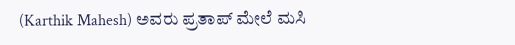(Karthik Mahesh) ಅವರು ಪ್ರತಾಪ್ ಮೇಲೆ ಮಸಿ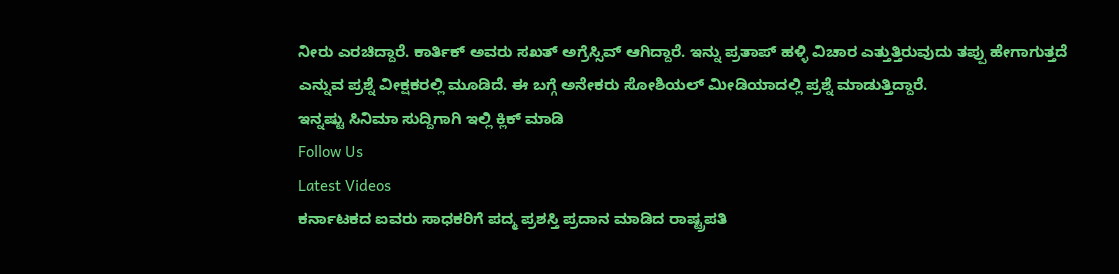ನೀರು ಎರಚಿದ್ದಾರೆ. ಕಾರ್ತಿಕ್ ಅವರು ಸಖತ್ ಅಗ್ರೆಸ್ಸಿವ್ ಆಗಿದ್ದಾರೆ. ಇನ್ನು ಪ್ರತಾಪ್ ಹಳ್ಳಿ ವಿಚಾರ ಎತ್ತುತ್ತಿರುವುದು ತಪ್ಪು ಹೇಗಾಗುತ್ತದೆ ಎನ್ನುವ ಪ್ರಶ್ನೆ ವೀಕ್ಷಕರಲ್ಲಿ ಮೂಡಿದೆ. ಈ ಬಗ್ಗೆ ಅನೇಕರು ಸೋಶಿಯಲ್ ಮೀಡಿಯಾದಲ್ಲಿ ಪ್ರಶ್ನೆ ಮಾಡುತ್ತಿದ್ದಾರೆ.
ಇನ್ನಷ್ಟು ಸಿನಿಮಾ ಸುದ್ದಿಗಾಗಿ ಇಲ್ಲಿ ಕ್ಲಿಕ್ ಮಾಡಿ
Follow Us
Latest Videos
ಕರ್ನಾಟಕದ ಐವರು ಸಾಧಕರಿಗೆ ಪದ್ಮ ಪ್ರಶಸ್ತಿ ಪ್ರದಾನ ಮಾಡಿದ ರಾಷ್ಟ್ರಪತಿ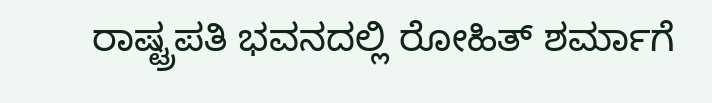ರಾಷ್ಟ್ರಪತಿ ಭವನದಲ್ಲಿ ರೋಹಿತ್ ಶರ್ಮಾಗೆ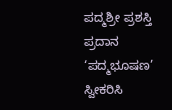ಪದ್ಮಶ್ರೀ ಪ್ರಶಸ್ತಿ ಪ್ರದಾನ
‘ಪದ್ಮಭೂಷಣ’ ಸ್ವೀಕರಿಸಿ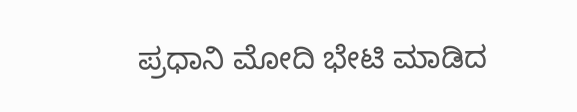ಪ್ರಧಾನಿ ಮೋದಿ ಭೇಟಿ ಮಾಡಿದ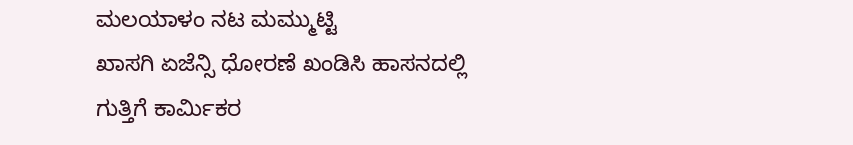ಮಲಯಾಳಂ ನಟ ಮಮ್ಮುಟ್ಟಿ
ಖಾಸಗಿ ಏಜೆನ್ಸಿ ಧೋರಣೆ ಖಂಡಿಸಿ ಹಾಸನದಲ್ಲಿ ಗುತ್ತಿಗೆ ಕಾರ್ಮಿಕರ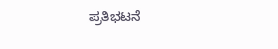ಪ್ರತಿಭಟನೆ